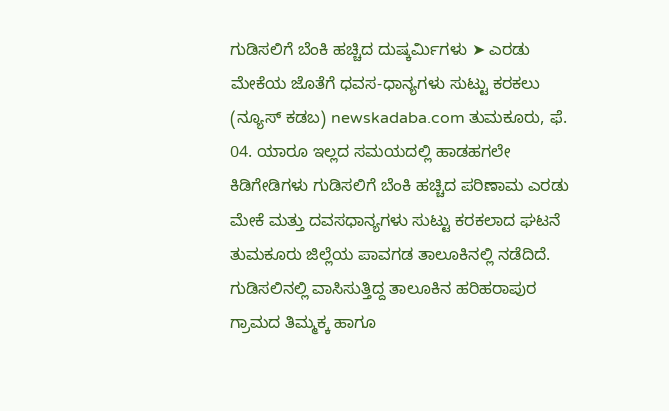ಗುಡಿಸಲಿಗೆ ಬೆಂಕಿ ಹಚ್ಚಿದ ದುಷ್ಕರ್ಮಿಗಳು ➤ ಎರಡು ಮೇಕೆಯ ಜೊತೆಗೆ ಧವಸ-ಧಾನ್ಯಗಳು ಸುಟ್ಟು ಕರಕಲು
(ನ್ಯೂಸ್ ಕಡಬ) newskadaba.com ತುಮಕೂರು, ಫೆ. 04. ಯಾರೂ ಇಲ್ಲದ ಸಮಯದಲ್ಲಿ ಹಾಡಹಗಲೇ ಕಿಡಿಗೇಡಿಗಳು ಗುಡಿಸಲಿಗೆ ಬೆಂಕಿ ಹಚ್ಚಿದ ಪರಿಣಾಮ ಎರಡು ಮೇಕೆ ಮತ್ತು ದವಸಧಾನ್ಯಗಳು ಸುಟ್ಟು ಕರಕಲಾದ ಘಟನೆ ತುಮಕೂರು ಜಿಲ್ಲೆಯ ಪಾವಗಡ ತಾಲೂಕಿನಲ್ಲಿ ನಡೆದಿದೆ. ಗುಡಿಸಲಿನಲ್ಲಿ ವಾಸಿಸುತ್ತಿದ್ದ ತಾಲೂಕಿನ ಹರಿಹರಾಪುರ ಗ್ರಾಮದ ತಿಮ್ಮಕ್ಕ ಹಾಗೂ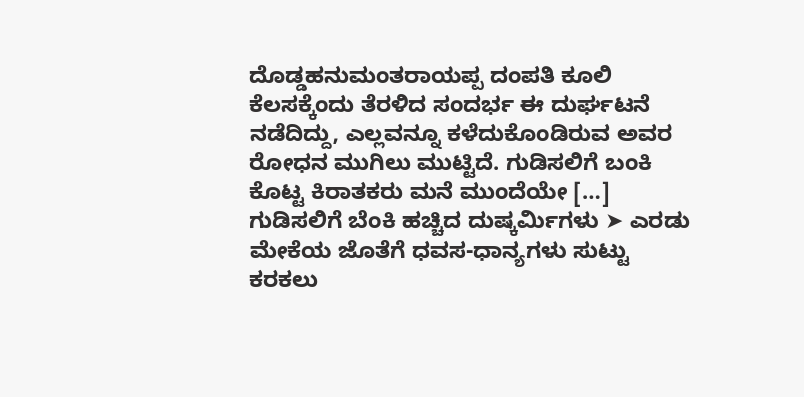ದೊಡ್ಡಹನುಮಂತರಾಯಪ್ಪ ದಂಪತಿ ಕೂಲಿ ಕೆಲಸಕ್ಕೆಂದು ತೆರಳಿದ ಸಂದರ್ಭ ಈ ದುರ್ಘಟನೆ ನಡೆದಿದ್ದು, ಎಲ್ಲವನ್ನೂ ಕಳೆದುಕೊಂಡಿರುವ ಅವರ ರೋಧನ ಮುಗಿಲು ಮುಟ್ಟಿದೆ. ಗುಡಿಸಲಿಗೆ ಬಂಕಿ ಕೊಟ್ಟ ಕಿರಾತಕರು ಮನೆ ಮುಂದೆಯೇ […]
ಗುಡಿಸಲಿಗೆ ಬೆಂಕಿ ಹಚ್ಚಿದ ದುಷ್ಕರ್ಮಿಗಳು ➤ ಎರಡು ಮೇಕೆಯ ಜೊತೆಗೆ ಧವಸ-ಧಾನ್ಯಗಳು ಸುಟ್ಟು ಕರಕಲು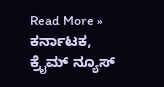Read More »
ಕರ್ನಾಟಕ, ಕ್ರೈಮ್ ನ್ಯೂಸ್